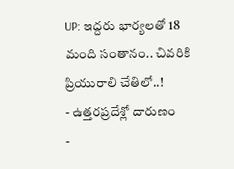UP: ఇద్దరు భార్యలతో 18 మంది సంతానం.. చివరికి ప్రియురాలి చేతిలో..!
- ఉత్తరప్రదేశ్లో దారుణం
-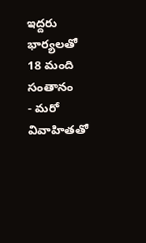ఇద్దరు భార్యలతో 18 మంది సంతానం
- మరో వివాహితతో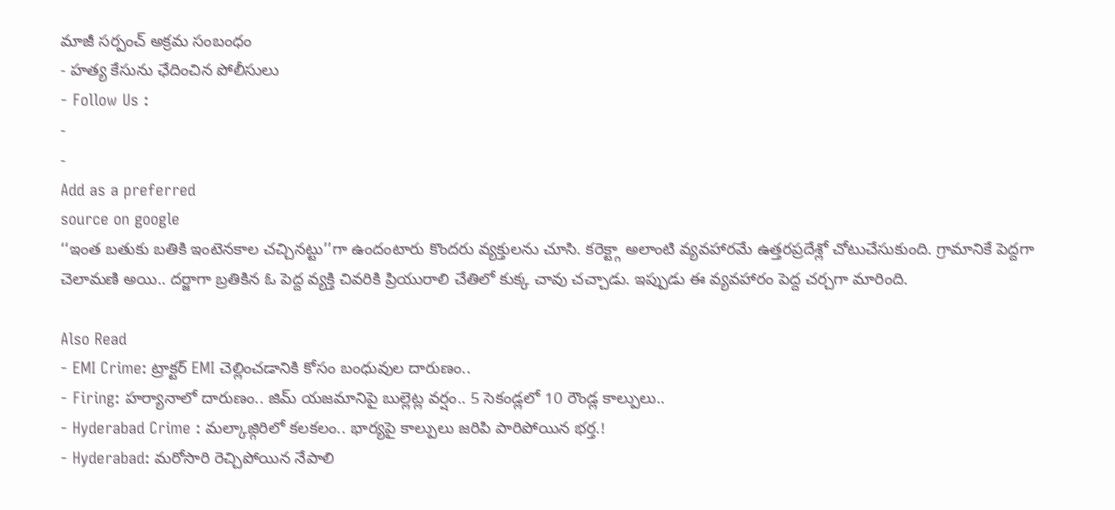మాజీ సర్పంచ్ అక్రమ సంబంధం
- హత్య కేసును ఛేదించిన పోలీసులు
- Follow Us :
-
-
Add as a preferred
source on google
‘‘ఇంత బతుకు బతికి ఇంటెనకాల చచ్చినట్టు’’గా ఉందంటారు కొందరు వ్యక్తులను చూసి. కరెక్ట్గా అలాంటి వ్యవహారమే ఉత్తరప్రదేశ్లో చోటుచేసుకుంది. గ్రామానికే పెద్దగా చెలామణి అయి.. దర్జాగా బ్రతికిన ఓ పెద్ద వ్యక్తి చివరికి ప్రియురాలి చేతిలో కుక్క చావు చచ్చాడు. ఇప్పుడు ఈ వ్యవహారం పెద్ద చర్చగా మారింది.

Also Read
- EMI Crime: ట్రాక్టర్ EMI చెల్లించడానికి కోసం బంధువుల దారుణం..
- Firing: హర్యానాలో దారుణం.. జిమ్ యజమానిపై బుల్లెట్ల వర్షం.. 5 సెకండ్లలో 10 రౌండ్ల కాల్పులు..
- Hyderabad Crime : మల్కాజ్గిరిలో కలకలం.. భార్యపై కాల్పులు జరిపి పారిపోయిన భర్త.!
- Hyderabad: మరోసారి రెచ్చిపోయిన నేపాలి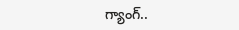గ్యాంగ్..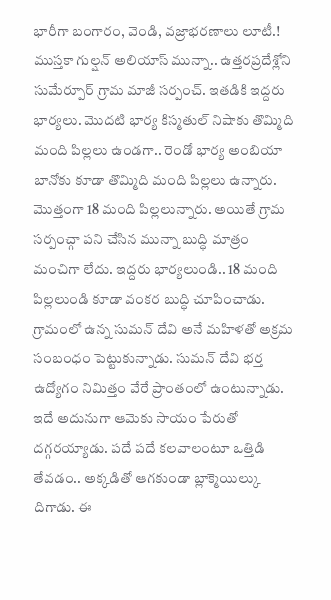భారీగా బంగారం, వెండి, వజ్రాభరణాలు లూటీ.!
ముస్తకా గుల్షన్ అలియాస్ మున్నా.. ఉత్తరప్రదేశ్లోని సుమేర్పూర్ గ్రామ మాజీ సర్పంచ్. ఇతడికి ఇద్దరు భార్యలు. మొదటి భార్య కిస్మతుల్ నిషాకు తొమ్మిది మంది పిల్లలు ఉండగా.. రెండో భార్య అంబియా బానోకు కూడా తొమ్మిది మంది పిల్లలు ఉన్నారు. మొత్తంగా 18 మంది పిల్లలున్నారు. అయితే గ్రామ సర్పంచ్గా పని చేసిన మున్నా బుద్ధి మాత్రం మంచిగా లేదు. ఇద్దరు భార్యలుండి.. 18 మంది పిల్లలుండి కూడా వంకర బుద్ధి చూపించాడు.
గ్రామంలో ఉన్న సుమన్ దేవి అనే మహిళతో అక్రమ సంబంధం పెట్టుకున్నాడు. సుమన్ దేవి భర్త ఉద్యోగం నిమిత్తం వేరే ప్రాంతంలో ఉంటున్నాడు. ఇదే అదునుగా ఆమెకు సాయం పేరుతో దగ్గరయ్యాడు. పదే పదే కలవాలంటూ ఒత్తిడి తేవడం.. అక్కడితో ఆగకుండా బ్లాక్మెయిల్కు దిగాడు. ఈ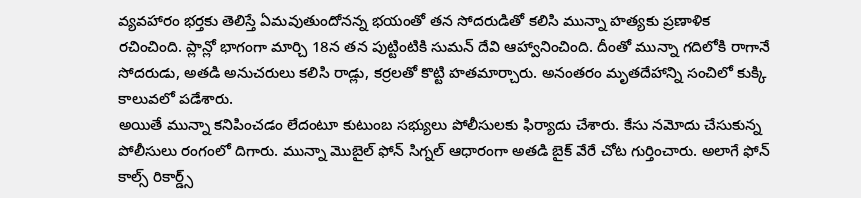వ్యవహారం భర్తకు తెలిస్తే ఏమవుతుందోనన్న భయంతో తన సోదరుడితో కలిసి మున్నా హత్యకు ప్రణాళిక రచించింది. ప్లాన్లో భాగంగా మార్చి 18న తన పుట్టింటికి సుమన్ దేవి ఆహ్వానించింది. దీంతో మున్నా గదిలోకి రాగానే సోదరుడు, అతడి అనుచరులు కలిసి రాడ్లు, కర్రలతో కొట్టి హతమార్చారు. అనంతరం మృతదేహాన్ని సంచిలో కుక్కి కాలువలో పడేశారు.
అయితే మున్నా కనిపించడం లేదంటూ కుటుంబ సభ్యులు పోలీసులకు ఫిర్యాదు చేశారు. కేసు నమోదు చేసుకున్న పోలీసులు రంగంలో దిగారు. మున్నా మొబైల్ ఫోన్ సిగ్నల్ ఆధారంగా అతడి బైక్ వేరే చోట గుర్తించారు. అలాగే ఫోన్ కాల్స్ రికార్డ్స్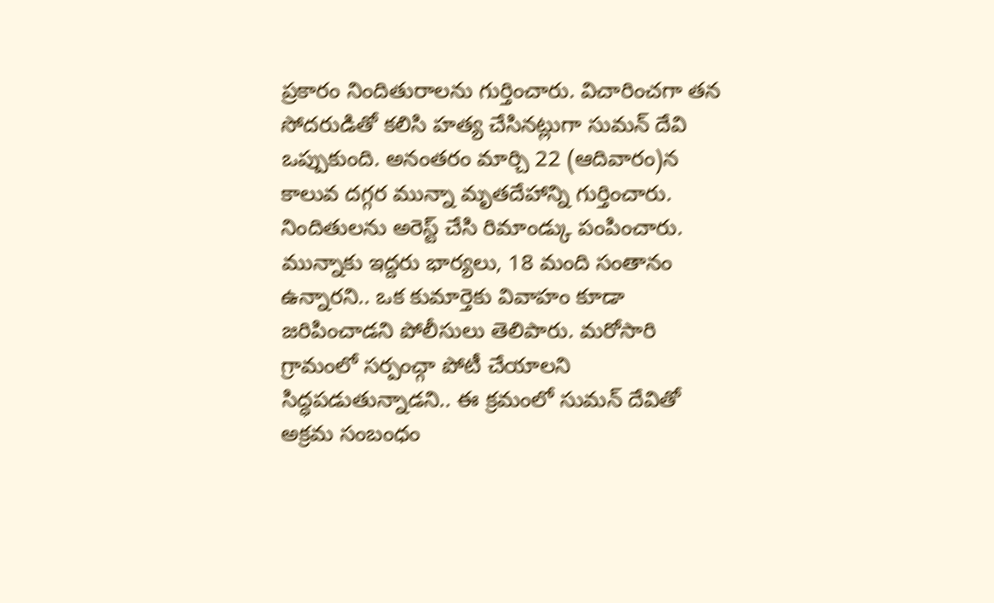ప్రకారం నిందితురాలను గుర్తించారు. విచారించగా తన సోదరుడితో కలిసి హత్య చేసినట్లుగా సుమన్ దేవి ఒప్పుకుంది. అనంతరం మార్చి 22 (ఆదివారం)న కాలువ దగ్గర మున్నా మృతదేహాన్ని గుర్తించారు. నిందితులను అరెస్ట్ చేసి రిమాండ్కు పంపించారు.
మున్నాకు ఇద్దరు భార్యలు, 18 మంది సంతానం ఉన్నారని.. ఒక కుమార్తెకు వివాహం కూడా జరిపించాడని పోలీసులు తెలిపారు. మరోసారి గ్రామంలో సర్పంచ్గా పోటీ చేయాలని సిద్ధపడుతున్నాడని.. ఈ క్రమంలో సుమన్ దేవితో అక్రమ సంబంధం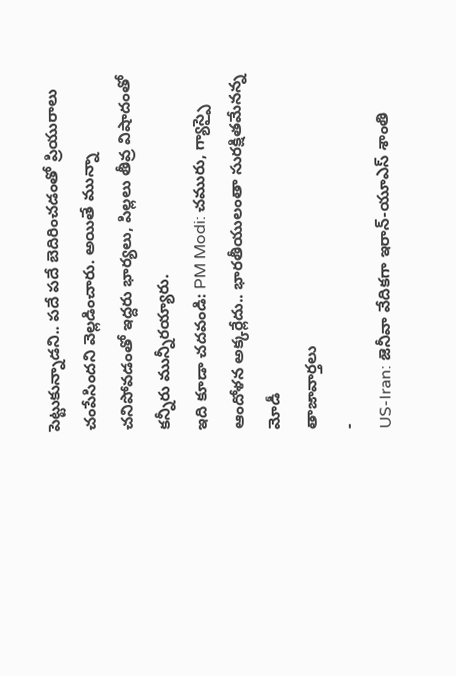పెట్టుకున్నాడని.. పదే పదే బెదిరించడంతో ప్రియురాలు చంపేసిందని వెల్లడించారు. అయితే మున్నా చనిపోవడంతో ఇద్దరు భార్యలు, పిల్లలు తీవ్ర విషాదంతో కన్నీరు మున్నీరయ్యారు.
ఇది కూడా చదవండి: PM Modi: చమురు, గ్యాస్పై ఆందోళన అక్కర్లేదు.. భారతీయులంతా సురక్షితమేనన్న మోడీ
తాజావార్తలు
-
US-Iran: జెనీవా వేదికగా ఇరాన్-యూఎస్ శాంతి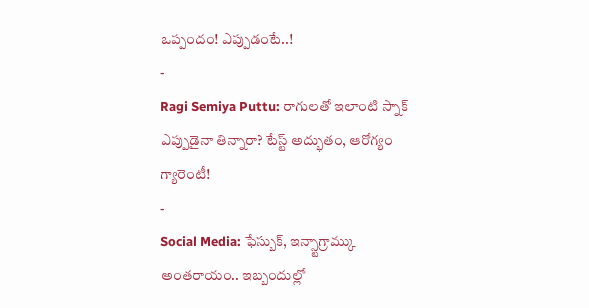ఒప్పందం! ఎప్పుడంటే..!
-
Ragi Semiya Puttu: రాగులతో ఇలాంటి స్నాక్ ఎప్పుడైనా తిన్నారా? టేస్ట్ అద్భుతం, ఆరోగ్యం గ్యారెంటీ!
-
Social Media: ఫేస్బుక్, ఇన్స్టాగ్రామ్కు అంతరాయం.. ఇబ్బందుల్లో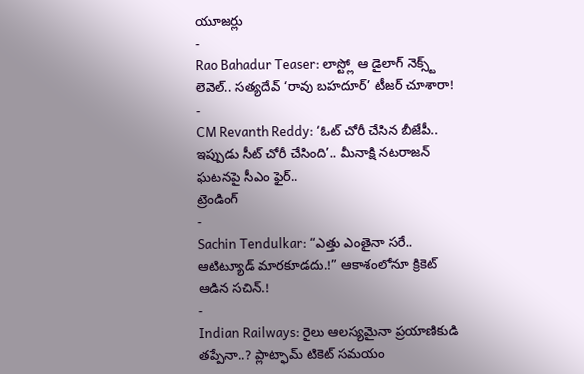యూజర్లు
-
Rao Bahadur Teaser: లాస్ట్లో ఆ డైలాగ్ నెక్స్ట్ లెవెల్.. సత్యదేవ్ ‘రావు బహదూర్’ టీజర్ చూశారా!
-
CM Revanth Reddy: ‘ఓట్ చోరీ చేసిన బీజేపీ.. ఇప్పుడు సీట్ చోరీ చేసింది’.. మీనాక్షి నటరాజన్ ఘటనపై సీఎం ఫైర్..
ట్రెండింగ్
-
Sachin Tendulkar: “ఎత్తు ఎంతైనా సరే.. ఆటిట్యూడ్ మారకూడదు.!” ఆకాశంలోనూ క్రికెట్ ఆడిన సచిన్.!
-
Indian Railways: రైలు ఆలస్యమైనా ప్రయాణికుడి తప్పేనా..? ప్లాట్ఫామ్ టికెట్ సమయం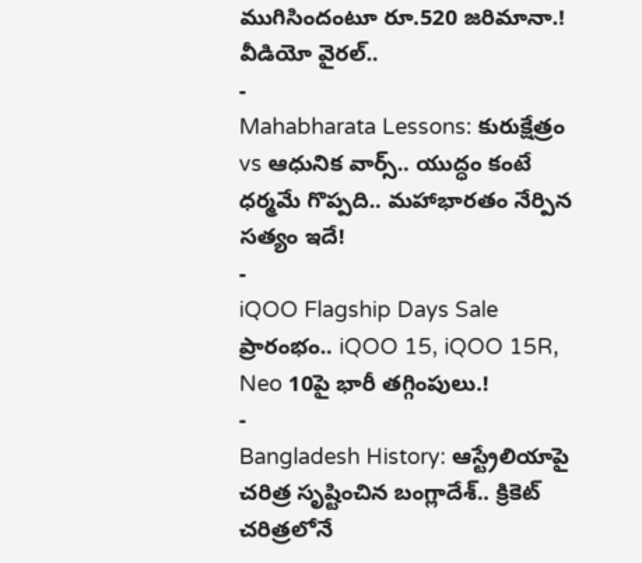ముగిసిందంటూ రూ.520 జరిమానా.! వీడియో వైరల్..
-
Mahabharata Lessons: కురుక్షేత్రం vs ఆధునిక వార్స్.. యుద్ధం కంటే ధర్మమే గొప్పది.. మహాభారతం నేర్పిన సత్యం ఇదే!
-
iQOO Flagship Days Sale ప్రారంభం.. iQOO 15, iQOO 15R, Neo 10పై భారీ తగ్గింపులు.!
-
Bangladesh History: ఆస్ట్రేలియాపై చరిత్ర సృష్టించిన బంగ్లాదేశ్.. క్రికెట్ చరిత్రలోనే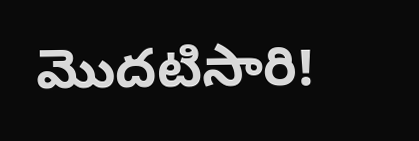మొదటిసారి!